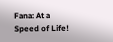Fana: At a Speed of Life!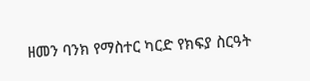ዘመን ባንክ የማስተር ካርድ የክፍያ ስርዓት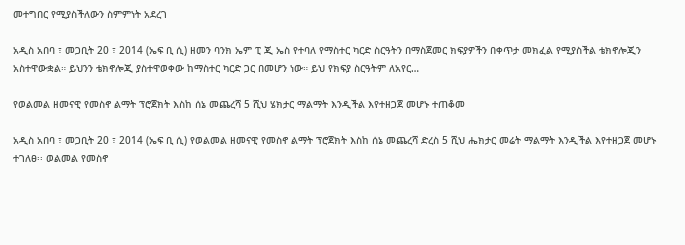መተግበር የሚያስችለውን ስምምነት አደረገ

አዲስ አበባ ፣ መጋቢት 20 ፣ 2014 (ኤፍ ቢ ሲ) ዘመን ባንክ ኤም ፒ ጂ ኤስ የተባለ የማስተር ካርድ ስርዓትን በማስጀመር ክፍያዎችን በቀጥታ መክፈል የሚያስችል ቴክኖሎጂን አስተዋውቋል። ይህንን ቴክኖሎጂ ያስተዋወቀው ከማስተር ካርድ ጋር በመሆን ነው። ይህ የክፍያ ስርዓትም ለአየር…

የወልመል ዘመናዊ የመስኖ ልማት ፕሮጀክት እስከ ሰኔ መጨረሻ 5 ሺህ ሄክታር ማልማት እንዲችል እየተዘጋጀ መሆኑ ተጠቆመ

አዲስ አበባ ፣ መጋቢት 20 ፣ 2014 (ኤፍ ቢ ሲ) የወልመል ዘመናዊ የመስኖ ልማት ፕሮጀክት እስከ ሰኔ መጨረሻ ድረስ 5 ሺህ ሔክታር መሬት ማልማት እንዲችል እየተዘጋጀ መሆኑ ተገለፀ፡፡ ወልመል የመስኖ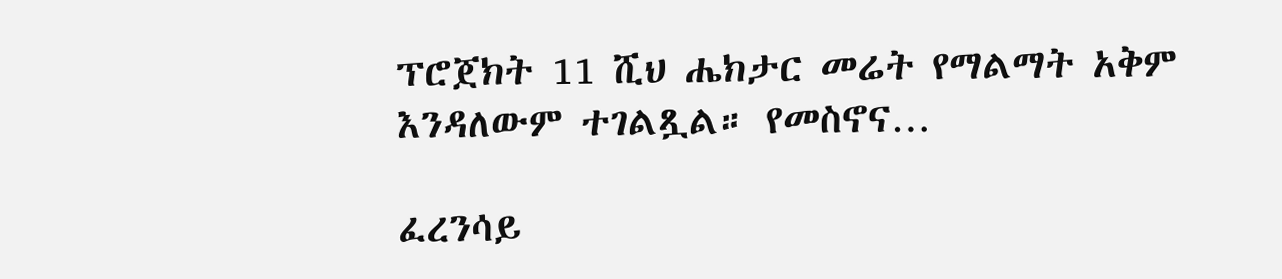ፕሮጀክት 11 ሺህ ሔክታር መሬት የማልማት አቅም እንዳለውም ተገልጿል። የመስኖና…

ፈረንሳይ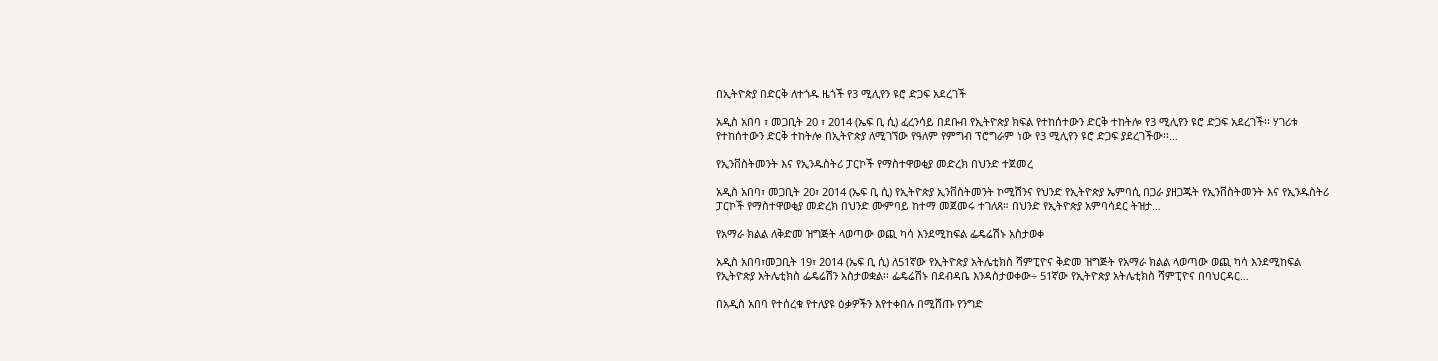በኢትዮጵያ በድርቅ ለተጎዱ ዜጎች የ3 ሚሊየን ዩሮ ድጋፍ አደረገች

አዲስ አበባ ፣ መጋቢት 20 ፣ 2014 (ኤፍ ቢ ሲ) ፈረንሳይ በደቡብ የኢትዮጵያ ክፍል የተከሰተውን ድርቅ ተከትሎ የ3 ሚሊየን ዩሮ ድጋፍ አደረገች፡፡ ሃገሪቱ የተከሰተውን ድርቅ ተከትሎ በኢትዮጵያ ለሚገኘው የዓለም የምግብ ፕሮግራም ነው የ3 ሚሊየን ዩሮ ድጋፍ ያደረገችው፡፡…

የኢንቨስትመንት እና የኢንዱስትሪ ፓርኮች የማስተዋወቂያ መድረክ በህንድ ተጀመረ

አዲስ አበባ፣ መጋቢት 20፣ 2014 (ኤፍ ቢ ሲ) የኢትዮጵያ ኢንቨስትመንት ኮሚሽንና የህንድ የኢትዮጵያ ኤምባሲ በጋራ ያዘጋጁት የኢንቨስትመንት እና የኢንዱስትሪ ፓርኮች የማስተዋወቂያ መድረክ በህንድ ሙምባይ ከተማ መጀመሩ ተገለጸ። በህንድ የኢትዮጵያ አምባሳደር ትዝታ…

የአማራ ክልል ለቅድመ ዝግጅት ላወጣው ወጪ ካሳ እንደሚከፍል ፌዴሬሽኑ አስታወቀ

አዲስ አበባ፣መጋቢት 19፣ 2014 (ኤፍ ቢ ሲ) ለ51ኛው የኢትዮጵያ አትሌቲክስ ሻምፒዮና ቅድመ ዝግጅት የአማራ ክልል ላወጣው ወጪ ካሳ እንደሚከፍል የኢትዮጵያ አትሌቲክስ ፌዴሬሽን አስታወቋል፡፡ ፌዴሬሽኑ በደብዳቤ እንዳስታወቀው÷ 51ኛው የኢትዮጵያ አትሌቲክስ ሻምፒዮና በባህርዳር…

በአዲስ አበባ የተሰረቁ የተለያዩ ዕቃዎችን እየተቀበሉ በሚሸጡ የንግድ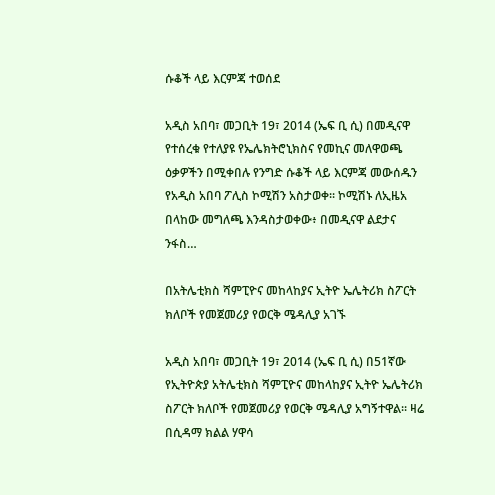ሱቆች ላይ እርምጃ ተወሰደ

አዲስ አበባ፣ መጋቢት 19፣ 2014 (ኤፍ ቢ ሲ) በመዲናዋ የተሰረቁ የተለያዩ የኤሌክትሮኒክስና የመኪና መለዋወጫ ዕቃዎችን በሚቀበሉ የንግድ ሱቆች ላይ እርምጃ መውሰዱን የአዲስ አበባ ፖሊስ ኮሚሽን አስታወቀ፡፡ ኮሚሽኑ ለኢዜአ በላከው መግለጫ እንዳስታወቀው፥ በመዲናዋ ልደታና ንፋስ…

በአትሌቲክስ ሻምፒዮና መከላከያና ኢትዮ ኤሌትሪክ ስፖርት ክለቦች የመጀመሪያ የወርቅ ሜዳሊያ አገኙ

አዲስ አበባ፣ መጋቢት 19፣ 2014 (ኤፍ ቢ ሲ) በ51ኛው የኢትዮጵያ አትሌቲክስ ሻምፒዮና መከላከያና ኢትዮ ኤሌትሪክ ስፖርት ክለቦች የመጀመሪያ የወርቅ ሜዳሊያ አግኝተዋል፡፡ ዛሬ በሲዳማ ክልል ሃዋሳ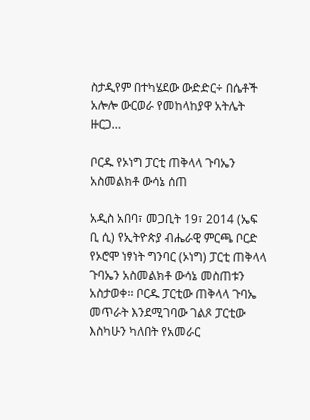ስታዲየም በተካሄደው ውድድር÷ በሴቶች አሎሎ ውርወራ የመከላከያዋ አትሌት ዙርጋ…

ቦርዱ የኦነግ ፓርቲ ጠቅላላ ጉባኤን አስመልክቶ ውሳኔ ሰጠ

አዲስ አበባ፣ መጋቢት 19፣ 2014 (ኤፍ ቢ ሲ) የኢትዮጵያ ብሔራዊ ምርጫ ቦርድ የኦሮሞ ነፃነት ግንባር (ኦነግ) ፓርቲ ጠቅላላ ጉባኤን አስመልክቶ ውሳኔ መስጠቱን አስታወቀ፡፡ ቦርዱ ፓርቲው ጠቅላላ ጉባኤ መጥራት እንደሚገባው ገልጾ ፓርቲው እስካሁን ካለበት የአመራር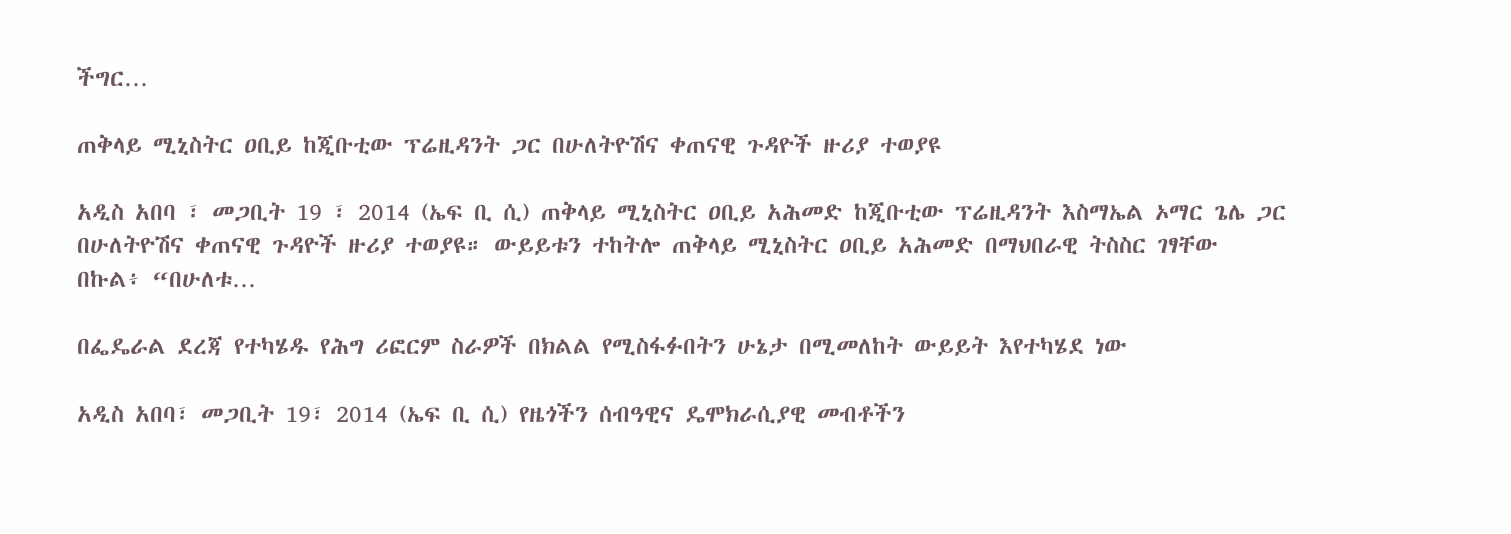ችግር…

ጠቅላይ ሚኒስትር ዐቢይ ከጂቡቲው ፕሬዚዳንት ጋር በሁለትዮሽና ቀጠናዊ ጉዳዮች ዙሪያ ተወያዩ

አዲስ አበባ ፣ መጋቢት 19 ፣ 2014 (ኤፍ ቢ ሲ) ጠቅላይ ሚኒስትር ዐቢይ አሕመድ ከጂቡቲው ፕሬዚዳንት እስማኤል ኦማር ጌሌ ጋር በሁለትዮሽና ቀጠናዊ ጉዳዮች ዙሪያ ተወያዩ። ውይይቱን ተከትሎ ጠቅላይ ሚኒስትር ዐቢይ አሕመድ በማህበራዊ ትስስር ገፃቸው በኩል፥ “በሁለቱ…

በፌዴራል ደረጃ የተካሄዱ የሕግ ሪፎርም ስራዎች በክልል የሚስፋፉበትን ሁኔታ በሚመለከት ውይይት እየተካሄደ ነው

አዲስ አበባ፣ መጋቢት 19፣ 2014 (ኤፍ ቢ ሲ) የዜጎችን ሰብዓዊና ዴሞክራሲያዊ መብቶችን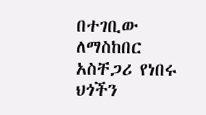በተገቢው ለማስከበር አስቸጋሪ የነበሩ ህጎችን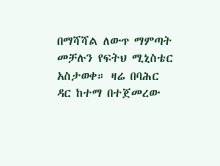በማሻሻል ለውጥ ማምጣት መቻሉን የፍትህ ሚኒስቴር አስታወቀ። ዛሬ በባሕር ዳር ከተማ በተጀመረው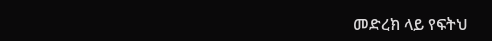መድረክ ላይ የፍትህ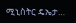ሚኒስትር ዴኤታ…